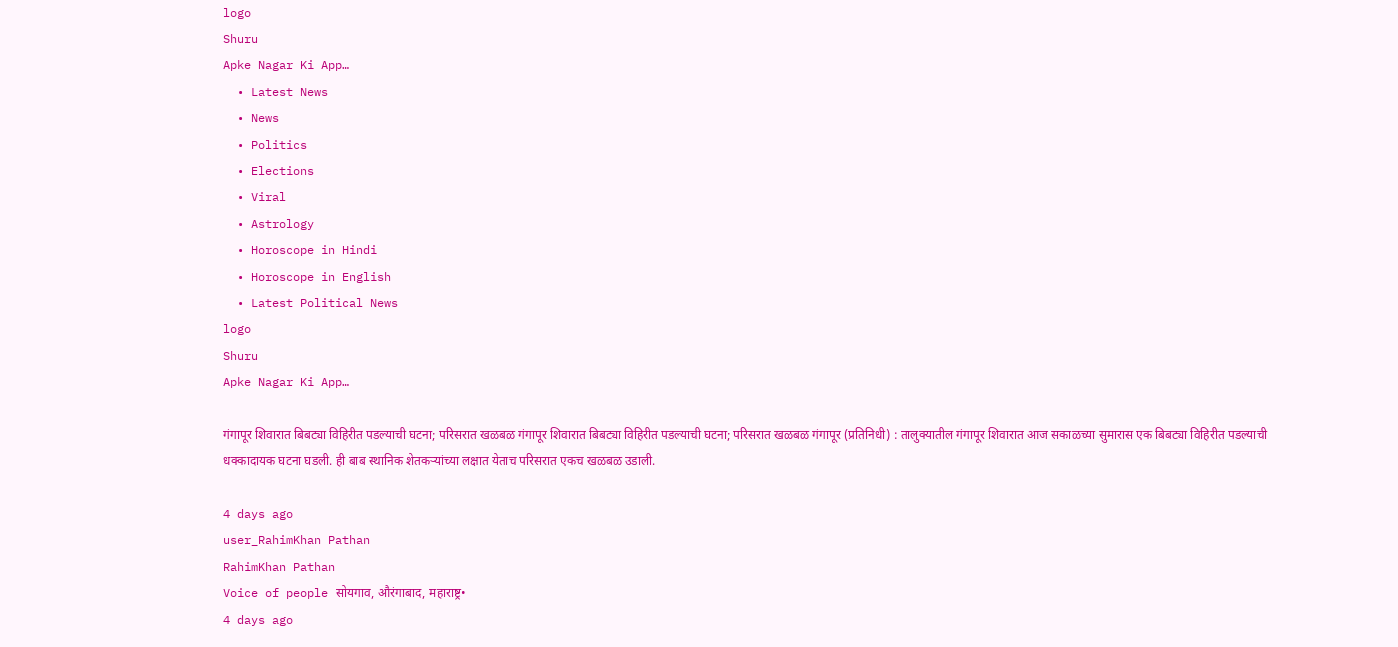logo
Shuru
Apke Nagar Ki App…
  • Latest News
  • News
  • Politics
  • Elections
  • Viral
  • Astrology
  • Horoscope in Hindi
  • Horoscope in English
  • Latest Political News
logo
Shuru
Apke Nagar Ki App…

गंगापूर शिवारात बिबट्या विहिरीत पडल्याची घटना; परिसरात खळबळ गंगापूर शिवारात बिबट्या विहिरीत पडल्याची घटना; परिसरात खळबळ गंगापूर (प्रतिनिधी) : तालुक्यातील गंगापूर शिवारात आज सकाळच्या सुमारास एक बिबट्या विहिरीत पडल्याची धक्कादायक घटना घडली. ही बाब स्थानिक शेतकऱ्यांच्या लक्षात येताच परिसरात एकच खळबळ उडाली.

4 days ago
user_RahimKhan Pathan
RahimKhan Pathan
Voice of people सोयगाव, औरंगाबाद, महाराष्ट्र•
4 days ago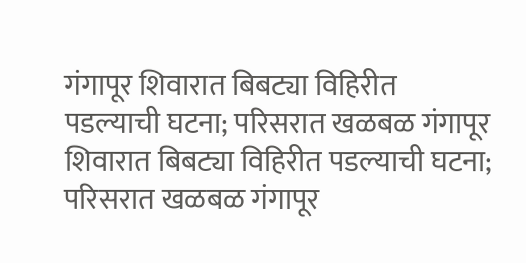गंगापूर शिवारात बिबट्या विहिरीत पडल्याची घटना; परिसरात खळबळ गंगापूर शिवारात बिबट्या विहिरीत पडल्याची घटना; परिसरात खळबळ गंगापूर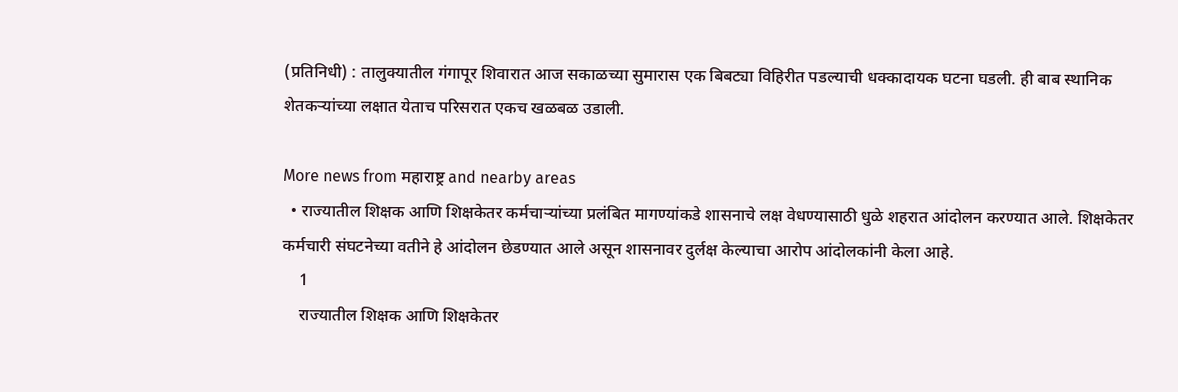(प्रतिनिधी) : तालुक्यातील गंगापूर शिवारात आज सकाळच्या सुमारास एक बिबट्या विहिरीत पडल्याची धक्कादायक घटना घडली. ही बाब स्थानिक शेतकऱ्यांच्या लक्षात येताच परिसरात एकच खळबळ उडाली.

More news from महाराष्ट्र and nearby areas
  • राज्यातील शिक्षक आणि शिक्षकेतर कर्मचाऱ्यांच्या प्रलंबित मागण्यांकडे शासनाचे लक्ष वेधण्यासाठी धुळे शहरात आंदोलन करण्यात आले. शिक्षकेतर कर्मचारी संघटनेच्या वतीने हे आंदोलन छेडण्यात आले असून शासनावर दुर्लक्ष केल्याचा आरोप आंदोलकांनी केला आहे.
    1
    राज्यातील शिक्षक आणि शिक्षकेतर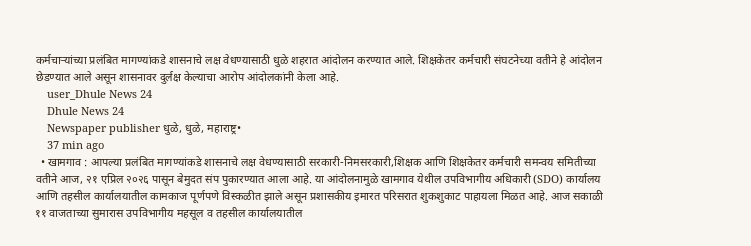कर्मचाऱ्यांच्या प्रलंबित मागण्यांकडे शासनाचे लक्ष वेधण्यासाठी धुळे शहरात आंदोलन करण्यात आले. शिक्षकेतर कर्मचारी संघटनेच्या वतीने हे आंदोलन छेडण्यात आले असून शासनावर दुर्लक्ष केल्याचा आरोप आंदोलकांनी केला आहे.
    user_Dhule News 24
    Dhule News 24
    Newspaper publisher धुळे, धुळे, महाराष्ट्र•
    37 min ago
  • खामगाव : आपल्या प्रलंबित मागण्यांकडे शासनाचे लक्ष वेधण्यासाठी सरकारी-निमसरकारी,शिक्षक आणि शिक्षकेतर कर्मचारी समन्वय समितीच्या वतीने आज, २१ एप्रिल २०२६ पासून बेमुदत संप पुकारण्यात आला आहे. या आंदोलनामुळे खामगाव येथील उपविभागीय अधिकारी (SDO) कार्यालय आणि तहसील कार्यालयातील कामकाज पूर्णपणे विस्कळीत झाले असून प्रशासकीय इमारत परिसरात शुकशुकाट पाहायला मिळत आहे. आज सकाळी ११ वाजताच्या सुमारास उपविभागीय महसूल व तहसील कार्यालयातील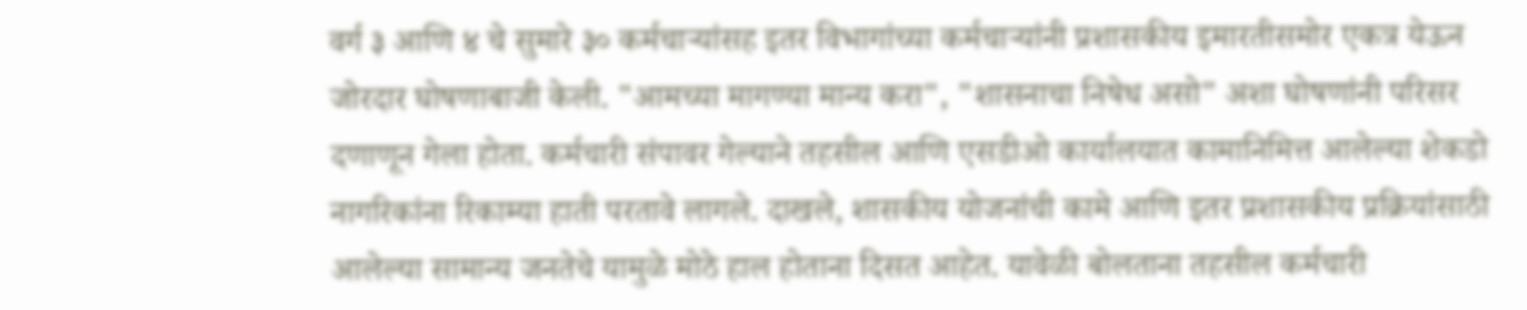वर्ग ३ आणि ४ चे सुमारे ३० कर्मचाऱ्यांसह इतर विभागांच्या कर्मचाऱ्यांनी प्रशासकीय इमारतीसमोर एकत्र येऊन जोरदार घोषणाबाजी केली. "आमच्या मागण्या मान्य करा", "शासनाचा निषेध असो" अशा घोषणांनी परिसर दणाणून गेला होता. कर्मचारी संपावर गेल्याने तहसील आणि एसडीओ कार्यालयात कामानिमित्त आलेल्या शेकडो नागरिकांना रिकाम्या हाती परतावे लागले. दाखले, शासकीय योजनांची कामे आणि इतर प्रशासकीय प्रक्रियांसाठी आलेल्या सामान्य जनतेचे यामुळे मोठे हाल होताना दिसत आहेत. यावेळी बोलताना तहसील कर्मचारी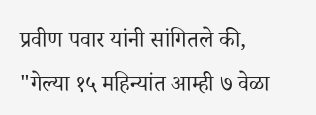प्रवीण पवार यांनी सांगितले की, "गेल्या १५ महिन्यांत आम्ही ७ वेळा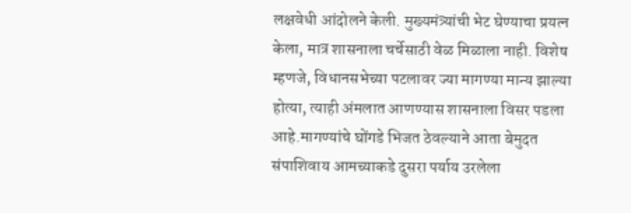लक्षवेधी आंदोलने केली. मुख्यमंत्र्यांची भेट घेण्याचा प्रयत्न केला, मात्र शासनाला चर्चेसाठी वेळ मिळाला नाही. विशेष म्हणजे, विधानसभेच्या पटलावर ज्या मागण्या मान्य झाल्या होत्या, त्याही अंमलात आणण्यास शासनाला विसर पडला आहे.मागण्यांचे घोंगडे भिजत ठेवल्याने आता बेमुदत संपाशिवाय आमच्याकडे दुसरा पर्याय उरलेला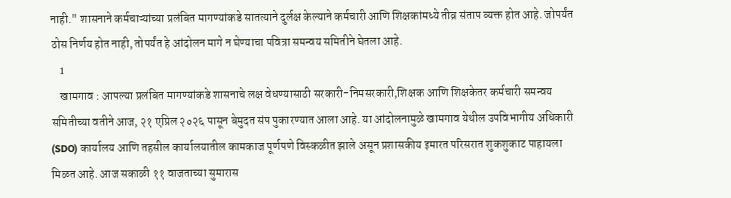नाही." शासनाने कर्मचाऱ्यांच्या प्रलंबित मागण्यांकडे सातत्याने दुर्लक्ष केल्याने कर्मचारी आणि शिक्षकांमध्ये तीव्र संताप व्यक्त होत आहे. जोपर्यंत ठोस निर्णय होत नाही, तोपर्यंत हे आंदोलन मागे न घेण्याचा पवित्रा समन्वय समितीने घेतला आहे.
    1
    खामगाव : आपल्या प्रलंबित मागण्यांकडे शासनाचे लक्ष वेधण्यासाठी सरकारी-निमसरकारी,शिक्षक आणि शिक्षकेतर कर्मचारी समन्वय समितीच्या वतीने आज, २१ एप्रिल २०२६ पासून बेमुदत संप पुकारण्यात आला आहे. या आंदोलनामुळे खामगाव येथील उपविभागीय अधिकारी (SDO) कार्यालय आणि तहसील कार्यालयातील कामकाज पूर्णपणे विस्कळीत झाले असून प्रशासकीय इमारत परिसरात शुकशुकाट पाहायला मिळत आहे. आज सकाळी ११ वाजताच्या सुमारास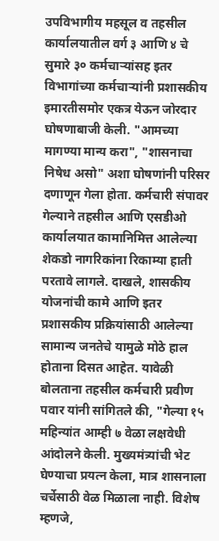उपविभागीय महसूल व तहसील कार्यालयातील वर्ग ३ आणि ४ चे सुमारे ३० कर्मचाऱ्यांसह इतर विभागांच्या कर्मचाऱ्यांनी प्रशासकीय इमारतीसमोर एकत्र येऊन जोरदार घोषणाबाजी केली. "आमच्या मागण्या मान्य करा", "शासनाचा निषेध असो" अशा घोषणांनी परिसर दणाणून गेला होता. कर्मचारी संपावर गेल्याने तहसील आणि एसडीओ कार्यालयात कामानिमित्त आलेल्या शेकडो नागरिकांना रिकाम्या हाती परतावे लागले. दाखले, शासकीय योजनांची कामे आणि इतर प्रशासकीय प्रक्रियांसाठी आलेल्या सामान्य जनतेचे यामुळे मोठे हाल होताना दिसत आहेत. यावेळी बोलताना तहसील कर्मचारी प्रवीण पवार यांनी सांगितले की, "गेल्या १५ महिन्यांत आम्ही ७ वेळा लक्षवेधी आंदोलने केली. मुख्यमंत्र्यांची भेट घेण्याचा प्रयत्न केला, मात्र शासनाला चर्चेसाठी वेळ मिळाला नाही. विशेष म्हणजे,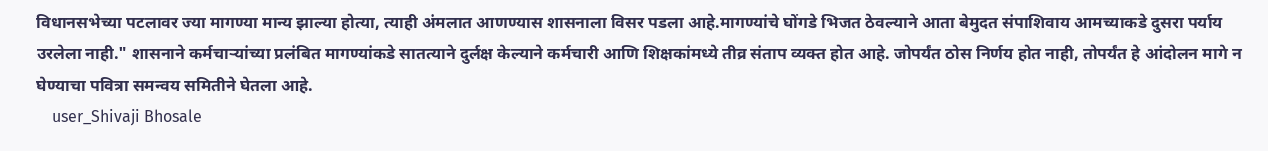विधानसभेच्या पटलावर ज्या मागण्या मान्य झाल्या होत्या, त्याही अंमलात आणण्यास शासनाला विसर पडला आहे.मागण्यांचे घोंगडे भिजत ठेवल्याने आता बेमुदत संपाशिवाय आमच्याकडे दुसरा पर्याय उरलेला नाही." शासनाने कर्मचाऱ्यांच्या प्रलंबित मागण्यांकडे सातत्याने दुर्लक्ष केल्याने कर्मचारी आणि शिक्षकांमध्ये तीव्र संताप व्यक्त होत आहे. जोपर्यंत ठोस निर्णय होत नाही, तोपर्यंत हे आंदोलन मागे न घेण्याचा पवित्रा समन्वय समितीने घेतला आहे.
    user_Shivaji Bhosale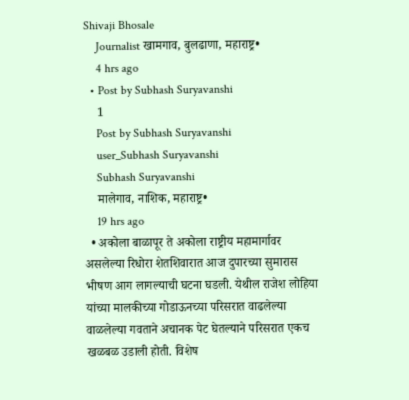Shivaji Bhosale
    Journalist खामगाव, बुलढाणा, महाराष्ट्र•
    4 hrs ago
  • Post by Subhash Suryavanshi
    1
    Post by Subhash Suryavanshi
    user_Subhash Suryavanshi
    Subhash Suryavanshi
    मालेगाव, नाशिक, महाराष्ट्र•
    19 hrs ago
  • अकोला बाळापूर ते अकोला राष्ट्रीय महामार्गावर असलेल्या रिधोरा शेतशिवारात आज दुपारच्या सुमारास भीषण आग लागल्याची घटना घडली. येथील राजेश लोहिया यांच्या मालकीच्या गोडाऊनच्या परिसरात वाढलेल्या वाळलेल्या गवताने अचानक पेट घेतल्याने परिसरात एकच खळबळ उडाली होती. विशेष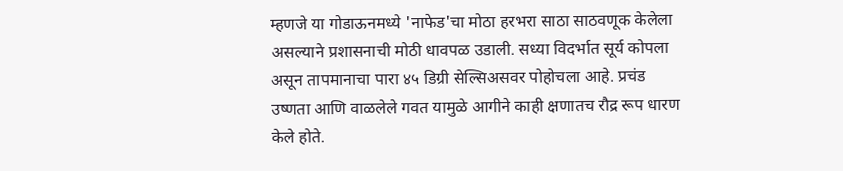म्हणजे या गोडाऊनमध्ये 'नाफेड'चा मोठा हरभरा साठा साठवणूक केलेला असल्याने प्रशासनाची मोठी धावपळ उडाली. सध्या विदर्भात सूर्य कोपला असून तापमानाचा पारा ४५ डिग्री सेल्सिअसवर पोहोचला आहे. प्रचंड उष्णता आणि वाळलेले गवत यामुळे आगीने काही क्षणातच रौद्र रूप धारण केले होते.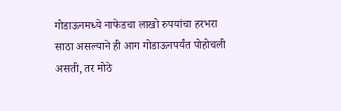गोडाऊनमध्ये नाफेडचा लाखो रुपयांचा हरभरा साठा असल्याने ही आग गोडाऊनपर्यंत पोहोचली असती, तर मोठे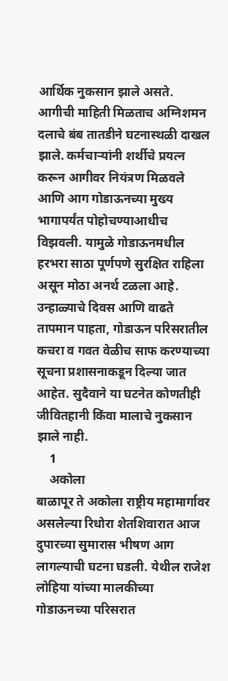आर्थिक नुकसान झाले असते. आगीची माहिती मिळताच अग्निशमन दलाचे बंब तातडीने घटनास्थळी दाखल झाले. कर्मचाऱ्यांनी शर्थीचे प्रयत्न करून आगीवर नियंत्रण मिळवले आणि आग गोडाऊनच्या मुख्य भागापर्यंत पोहोचण्याआधीच विझवली. यामुळे गोडाऊनमधील हरभरा साठा पूर्णपणे सुरक्षित राहिला असून मोठा अनर्थ टळला आहे. उन्हाळ्याचे दिवस आणि वाढते तापमान पाहता, गोडाऊन परिसरातील कचरा व गवत वेळीच साफ करण्याच्या सूचना प्रशासनाकडून दिल्या जात आहेत. सुदैवाने या घटनेत कोणतीही जीवितहानी किंवा मालाचे नुकसान झाले नाही.
    1
    अकोला
बाळापूर ते अकोला राष्ट्रीय महामार्गावर असलेल्या रिधोरा शेतशिवारात आज दुपारच्या सुमारास भीषण आग लागल्याची घटना घडली. येथील राजेश लोहिया यांच्या मालकीच्या गोडाऊनच्या परिसरात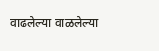वाढलेल्या वाळलेल्या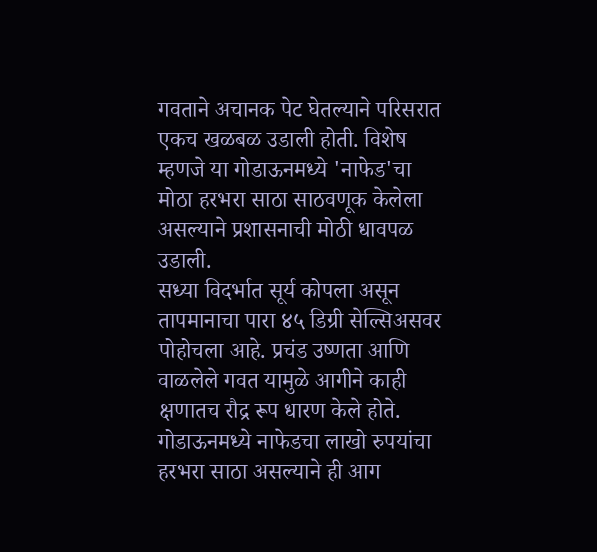गवताने अचानक पेट घेतल्याने परिसरात एकच खळबळ उडाली होती. विशेष म्हणजे या गोडाऊनमध्ये 'नाफेड'चा मोठा हरभरा साठा साठवणूक केलेला असल्याने प्रशासनाची मोठी धावपळ उडाली.
सध्या विदर्भात सूर्य कोपला असून तापमानाचा पारा ४५ डिग्री सेल्सिअसवर पोहोचला आहे. प्रचंड उष्णता आणि वाळलेले गवत यामुळे आगीने काही क्षणातच रौद्र रूप धारण केले होते. गोडाऊनमध्ये नाफेडचा लाखो रुपयांचा हरभरा साठा असल्याने ही आग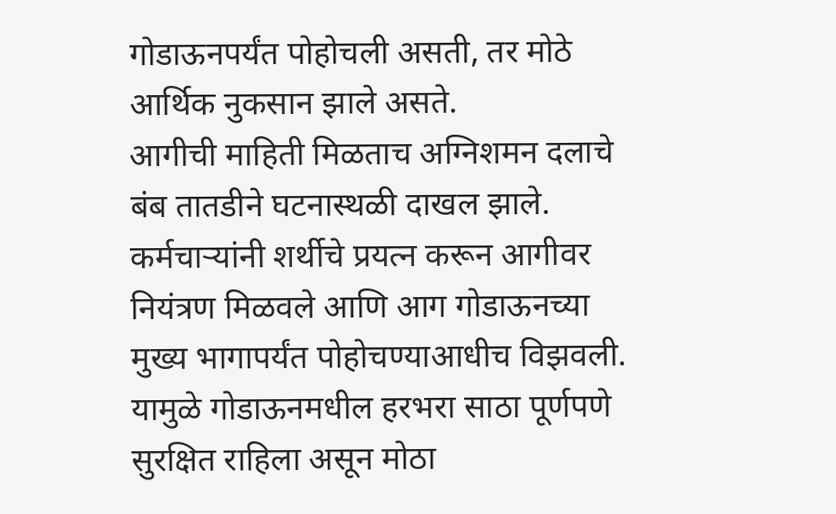गोडाऊनपर्यंत पोहोचली असती, तर मोठे आर्थिक नुकसान झाले असते.
आगीची माहिती मिळताच अग्निशमन दलाचे बंब तातडीने घटनास्थळी दाखल झाले. कर्मचाऱ्यांनी शर्थीचे प्रयत्न करून आगीवर नियंत्रण मिळवले आणि आग गोडाऊनच्या मुख्य भागापर्यंत पोहोचण्याआधीच विझवली. यामुळे गोडाऊनमधील हरभरा साठा पूर्णपणे सुरक्षित राहिला असून मोठा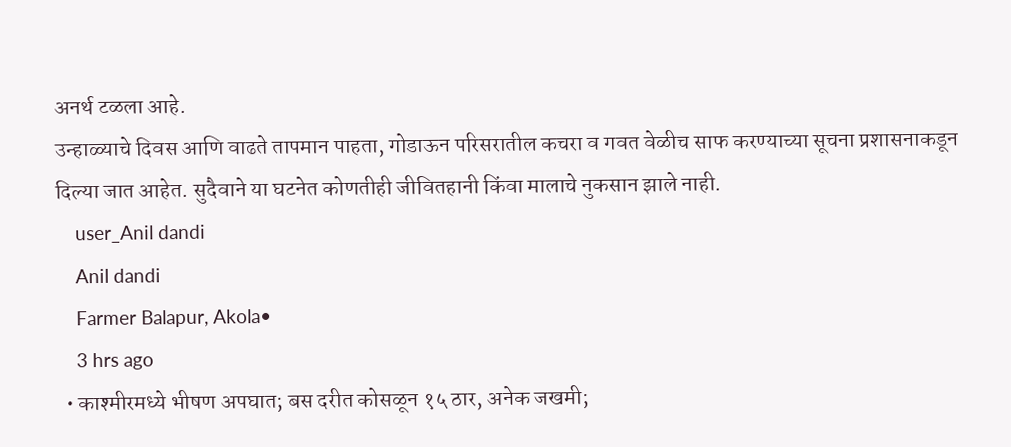अनर्थ टळला आहे.
उन्हाळ्याचे दिवस आणि वाढते तापमान पाहता, गोडाऊन परिसरातील कचरा व गवत वेळीच साफ करण्याच्या सूचना प्रशासनाकडून दिल्या जात आहेत. सुदैवाने या घटनेत कोणतीही जीवितहानी किंवा मालाचे नुकसान झाले नाही.
    user_Anil dandi
    Anil dandi
    Farmer Balapur, Akola•
    3 hrs ago
  • काश्मीरमध्ये भीषण अपघात; बस दरीत कोसळून १५ ठार, अनेक जखमी;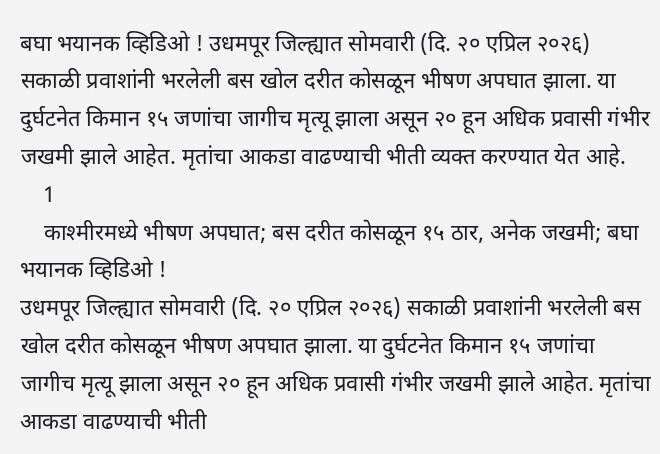बघा भयानक व्हिडिओ ! उधमपूर जिल्ह्यात सोमवारी (दि. २० एप्रिल २०२६) सकाळी प्रवाशांनी भरलेली बस खोल दरीत कोसळून भीषण अपघात झाला. या दुर्घटनेत किमान १५ जणांचा जागीच मृत्यू झाला असून २० हून अधिक प्रवासी गंभीर जखमी झाले आहेत. मृतांचा आकडा वाढण्याची भीती व्यक्त करण्यात येत आहे.
    1
    काश्मीरमध्ये भीषण अपघात; बस दरीत कोसळून १५ ठार, अनेक जखमी; बघा भयानक व्हिडिओ !
उधमपूर जिल्ह्यात सोमवारी (दि. २० एप्रिल २०२६) सकाळी प्रवाशांनी भरलेली बस खोल दरीत कोसळून भीषण अपघात झाला. या दुर्घटनेत किमान १५ जणांचा जागीच मृत्यू झाला असून २० हून अधिक प्रवासी गंभीर जखमी झाले आहेत. मृतांचा आकडा वाढण्याची भीती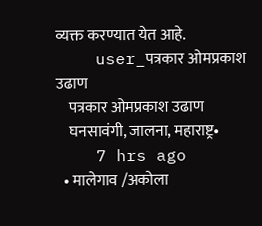व्यक्त करण्यात येत आहे.
    user_पत्रकार ओमप्रकाश उढाण
    पत्रकार ओमप्रकाश उढाण
    घनसावंगी, जालना, महाराष्ट्र•
    7 hrs ago
  • मालेगाव /अकोला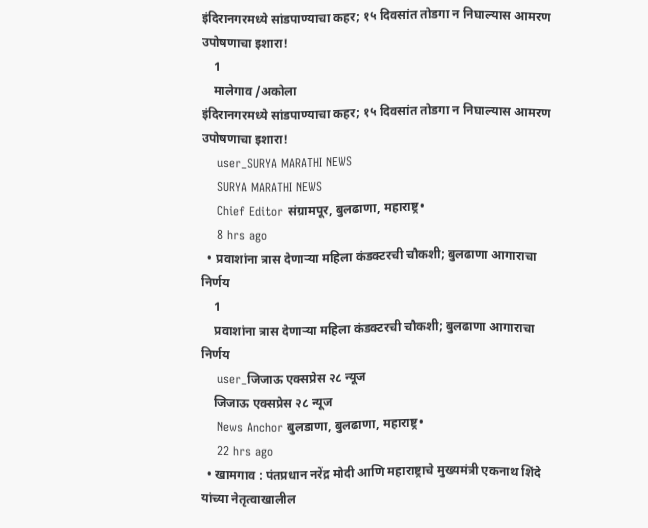इंदिरानगरमध्ये सांडपाण्याचा कहर; १५ दिवसांत तोडगा न निघाल्यास आमरण उपोषणाचा इशारा!
    1
    मालेगाव /अकोला
इंदिरानगरमध्ये सांडपाण्याचा कहर; १५ दिवसांत तोडगा न निघाल्यास आमरण उपोषणाचा इशारा!
    user_SURYA MARATHI NEWS
    SURYA MARATHI NEWS
    Chief Editor संग्रामपूर, बुलढाणा, महाराष्ट्र•
    8 hrs ago
  • प्रवाशांना त्रास देणाऱ्या महिला कंडक्टरची चौकशी; बुलढाणा आगाराचा निर्णय
    1
    प्रवाशांना त्रास देणाऱ्या महिला कंडक्टरची चौकशी; बुलढाणा आगाराचा निर्णय
    user_जिजाऊ एक्सप्रेस २८ न्यूज
    जिजाऊ एक्सप्रेस २८ न्यूज
    News Anchor बुलडाणा, बुलढाणा, महाराष्ट्र•
    22 hrs ago
  • खामगाव : पंतप्रधान नरेंद्र मोदी आणि महाराष्ट्राचे मुख्यमंत्री एकनाथ शिंदे यांच्या नेतृत्वाखालील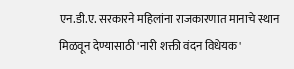एन.डी.ए. सरकारने महिलांना राजकारणात मानाचे स्थान मिळवून देण्यासाठी 'नारी शक्ती वंदन विधेयक'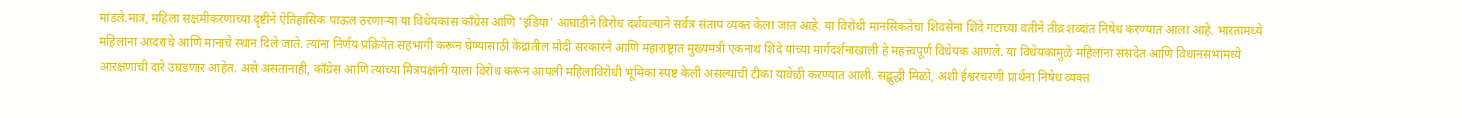मांडले.मात्र, महिला सक्षमीकरणाच्या दृष्टीने ऐतिहासिक पाऊल ठरणाऱ्या या विधेयकास काँग्रेस आणि 'इंडिया' आघाडीने विरोध दर्शवल्याने सर्वत्र संताप व्यक्त केला जात आहे. या विरोधी मानसिकतेचा शिवसेना शिंदे गटाच्या वतीने तीव्र शब्दांत निषेध करण्यात आला आहे. भारतामध्ये महिलांना आदराचे आणि मानाचे स्थान दिले जाते. त्यांना निर्णय प्रक्रियेत सहभागी करून घेण्यासाठी केंद्रातील मोदी सरकारने आणि महाराष्ट्रात मुख्यमंत्री एकनाथ शिंदे यांच्या मार्गदर्शनाखाली हे महत्त्वपूर्ण विधेयक आणले. या विधेयकामुळे महिलांना संसदेत आणि विधानसभांमध्ये आरक्षणाची दारे उघडणार आहेत. असे असतानाही, काँग्रेस आणि त्यांच्या मित्रपक्षांनी याला विरोध करून आपली महिलाविरोधी भूमिका स्पष्ट केली असल्याची टीका यावेळी करण्यात आली. सद्बुद्धी मिळो, अशी ईश्वरचरणी प्रार्थना निषेध व्यक्त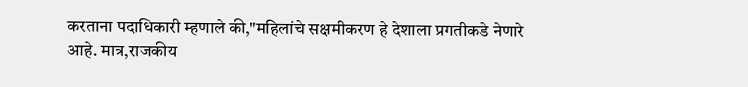करताना पदाधिकारी म्हणाले की,"महिलांचे सक्षमीकरण हे देशाला प्रगतीकडे नेणारे आहे. मात्र,राजकीय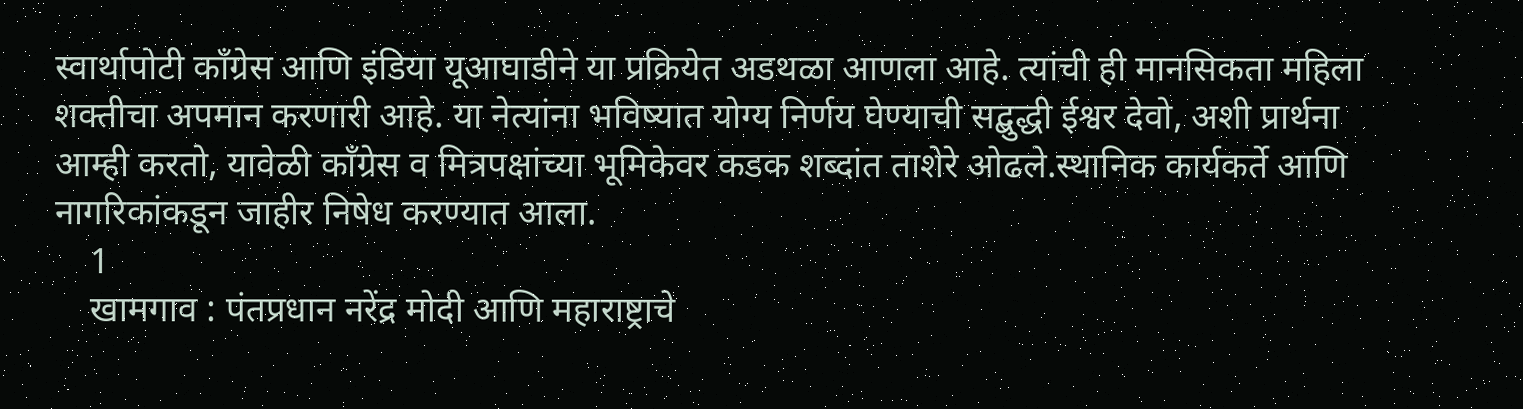स्वार्थापोटी काँग्रेस आणि इंडिया यूआघाडीने या प्रक्रियेत अडथळा आणला आहे. त्यांची ही मानसिकता महिला शक्तीचा अपमान करणारी आहे. या नेत्यांना भविष्यात योग्य निर्णय घेण्याची सद्बुद्धी ईश्वर देवो, अशी प्रार्थना आम्ही करतो, यावेळी काँग्रेस व मित्रपक्षांच्या भूमिकेवर कडक शब्दांत ताशेरे ओढले.स्थानिक कार्यकर्ते आणि नागरिकांकडून जाहीर निषेध करण्यात आला.
    1
    खामगाव : पंतप्रधान नरेंद्र मोदी आणि महाराष्ट्राचे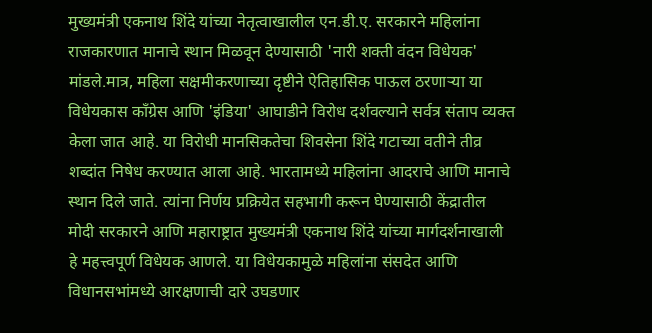मुख्यमंत्री एकनाथ शिंदे यांच्या नेतृत्वाखालील एन.डी.ए. सरकारने महिलांना राजकारणात मानाचे स्थान मिळवून देण्यासाठी 'नारी शक्ती वंदन विधेयक' मांडले.मात्र, महिला सक्षमीकरणाच्या दृष्टीने ऐतिहासिक पाऊल ठरणाऱ्या या विधेयकास काँग्रेस आणि 'इंडिया' आघाडीने विरोध दर्शवल्याने सर्वत्र संताप व्यक्त केला जात आहे. या विरोधी मानसिकतेचा शिवसेना शिंदे गटाच्या वतीने तीव्र शब्दांत निषेध करण्यात आला आहे. भारतामध्ये महिलांना आदराचे आणि मानाचे स्थान दिले जाते. त्यांना निर्णय प्रक्रियेत सहभागी करून घेण्यासाठी केंद्रातील मोदी सरकारने आणि महाराष्ट्रात मुख्यमंत्री एकनाथ शिंदे यांच्या मार्गदर्शनाखाली हे महत्त्वपूर्ण विधेयक आणले. या विधेयकामुळे महिलांना संसदेत आणि विधानसभांमध्ये आरक्षणाची दारे उघडणार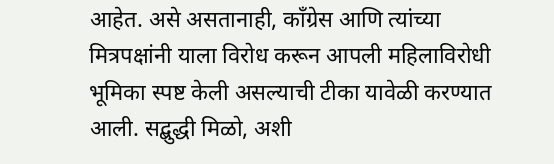आहेत. असे असतानाही, काँग्रेस आणि त्यांच्या मित्रपक्षांनी याला विरोध करून आपली महिलाविरोधी भूमिका स्पष्ट केली असल्याची टीका यावेळी करण्यात आली. सद्बुद्धी मिळो, अशी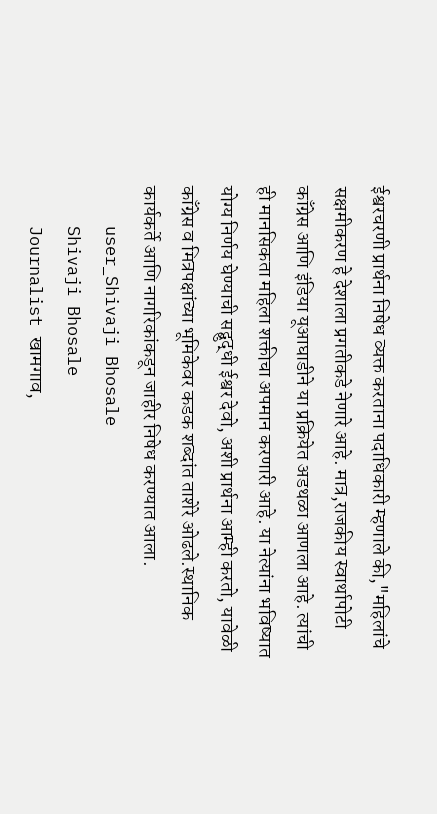ईश्वरचरणी प्रार्थना निषेध व्यक्त करताना पदाधिकारी म्हणाले की,"महिलांचे सक्षमीकरण हे देशाला प्रगतीकडे नेणारे आहे. मात्र,राजकीय स्वार्थापोटी काँग्रेस आणि इंडिया यूआघाडीने या प्रक्रियेत अडथळा आणला आहे. त्यांची ही मानसिकता महिला शक्तीचा अपमान करणारी आहे. या नेत्यांना भविष्यात योग्य निर्णय घेण्याची सद्बुद्धी ईश्वर देवो, अशी प्रार्थना आम्ही करतो, यावेळी काँग्रेस व मित्रपक्षांच्या भूमिकेवर कडक शब्दांत ताशेरे ओढले.स्थानिक कार्यकर्ते आणि नागरिकांकडून जाहीर निषेध करण्यात आला.
    user_Shivaji Bhosale
    Shivaji Bhosale
    Journalist खामगाव,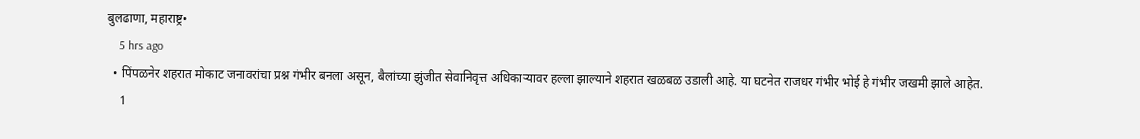बुलढाणा, महाराष्ट्र•
    5 hrs ago
  • पिंपळनेर शहरात मोकाट जनावरांचा प्रश्न गंभीर बनला असून, बैलांच्या झुंजीत सेवानिवृत्त अधिकाऱ्यावर हल्ला झाल्याने शहरात खळबळ उडाली आहे. या घटनेत राजधर गंभीर भोई हे गंभीर जखमी झाले आहेत.
    1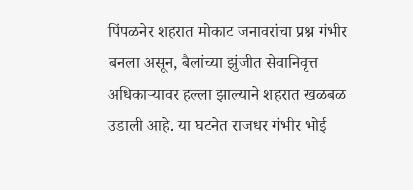पिंपळनेर शहरात मोकाट जनावरांचा प्रश्न गंभीर बनला असून, बैलांच्या झुंजीत सेवानिवृत्त अधिकाऱ्यावर हल्ला झाल्याने शहरात खळबळ उडाली आहे. या घटनेत राजधर गंभीर भोई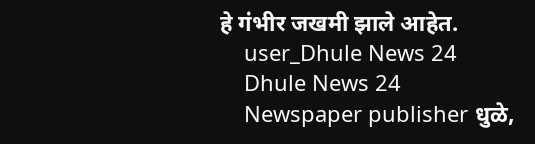हे गंभीर जखमी झाले आहेत.
    user_Dhule News 24
    Dhule News 24
    Newspaper publisher धुळे,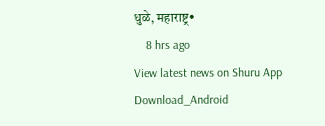धुळे, महाराष्ट्र•
    8 hrs ago
View latest news on Shuru App
Download_Android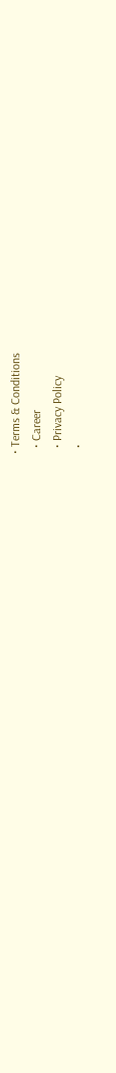• Terms & Conditions
  • Career
  • Privacy Policy
  •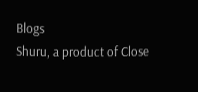Blogs
Shuru, a product of Close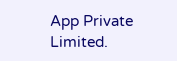App Private Limited.